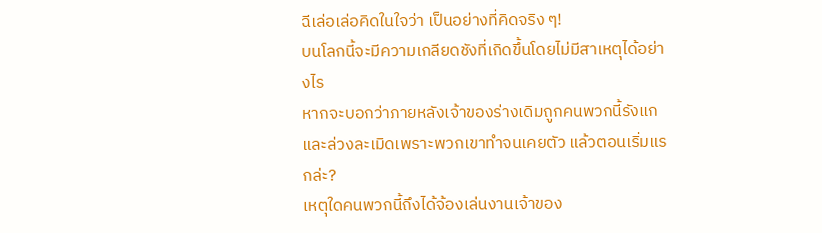ฉีเล่อเล่อคิดในใจว่า เป็นอย่างที่คิดจริง ๆ!
บนโลกนี้จะมีความเกลียดชังที่เกิดขึ้นโดยไม่มีสาเหตุได้อย่างไร
หากจะบอกว่าภายหลังเจ้าของร่างเดิมถูกคนพวกนี้รังแกและล่วงละเมิดเพราะพวกเขาทำจนเคยตัว แล้วตอนเริ่มแรกล่ะ?
เหตุใดคนพวกนี้ถึงได้จ้องเล่นงานเจ้าของ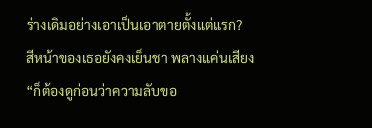ร่างเดิมอย่างเอาเป็นเอาตายตั้งแต่แรก?
สีหน้าของเธอยังคงเย็นชา พลางแค่นเสียง “ก็ต้องดูก่อนว่าความลับขอ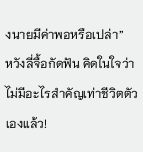งนายมีค่าพอหรือเปล่า”
หวังลี่จื้อกัดฟัน คิดในใจว่า ไม่มีอะไรสำคัญเท่าชีวิตตัวเองแล้ว!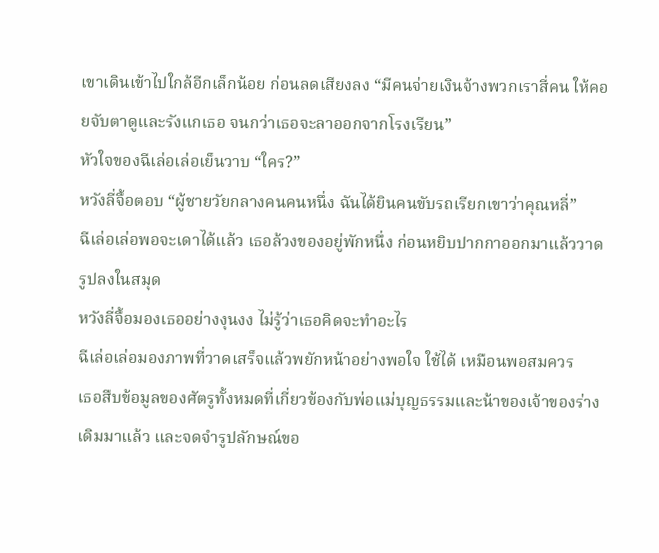เขาเดินเข้าไปใกล้อีกเล็กน้อย ก่อนลดเสียงลง “มีคนจ่ายเงินจ้างพวกเราสี่คน ให้คอยจับตาดูและรังแกเธอ จนกว่าเธอจะลาออกจากโรงเรียน”
หัวใจของฉีเล่อเล่อเย็นวาบ “ใคร?”
หวังลี่จื้อตอบ “ผู้ชายวัยกลางคนคนหนึ่ง ฉันได้ยินคนขับรถเรียกเขาว่าคุณหลี่”
ฉีเล่อเล่อพอจะเดาได้แล้ว เธอล้วงของอยู่พักหนึ่ง ก่อนหยิบปากกาออกมาแล้ววาดรูปลงในสมุด
หวังลี่จื้อมองเธออย่างงุนงง ไม่รู้ว่าเธอคิดจะทำอะไร
ฉีเล่อเล่อมองภาพที่วาดเสร็จแล้วพยักหน้าอย่างพอใจ ใช้ได้ เหมือนพอสมควร
เธอสืบข้อมูลของศัตรูทั้งหมดที่เกี่ยวข้องกับพ่อแม่บุญธรรมและน้าของเจ้าของร่างเดิมมาแล้ว และจดจำรูปลักษณ์ขอ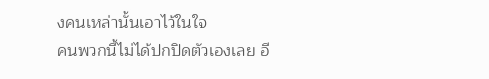งคนเหล่านั้นเอาไว้ในใจ
คนพวกนี้ไม่ได้ปกปิดตัวเองเลย อี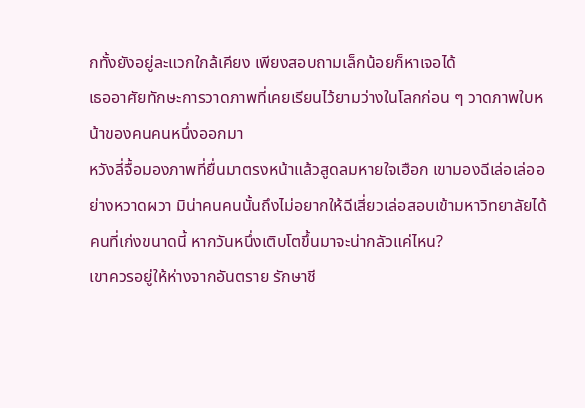กทั้งยังอยู่ละแวกใกล้เคียง เพียงสอบถามเล็กน้อยก็หาเจอได้
เธออาศัยทักษะการวาดภาพที่เคยเรียนไว้ยามว่างในโลกก่อน ๆ วาดภาพใบหน้าของคนคนหนึ่งออกมา
หวังลี่จื้อมองภาพที่ยื่นมาตรงหน้าแล้วสูดลมหายใจเฮือก เขามองฉีเล่อเล่ออย่างหวาดผวา มิน่าคนคนนั้นถึงไม่อยากให้ฉีเสี่ยวเล่อสอบเข้ามหาวิทยาลัยได้ คนที่เก่งขนาดนี้ หากวันหนึ่งเติบโตขึ้นมาจะน่ากลัวแค่ไหน?
เขาควรอยู่ให้ห่างจากอันตราย รักษาชี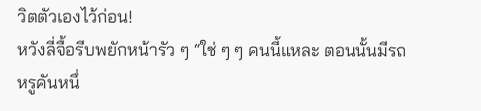วิตตัวเองไว้ก่อน!
หวังลี่จื้อรีบพยักหน้ารัว ๆ “ใช่ ๆ ๆ คนนี้แหละ ตอนนั้นมีรถหรูคันหนึ่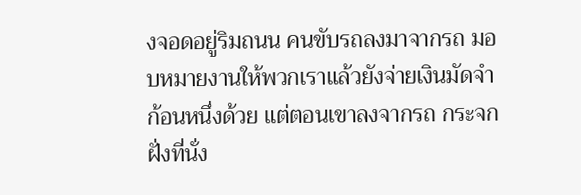งจอดอยู่ริมถนน คนขับรถลงมาจากรถ มอบหมายงานให้พวกเราแล้วยังจ่ายเงินมัดจำก้อนหนึ่งด้วย แต่ตอนเขาลงจากรถ กระจกฝั่งที่นั่ง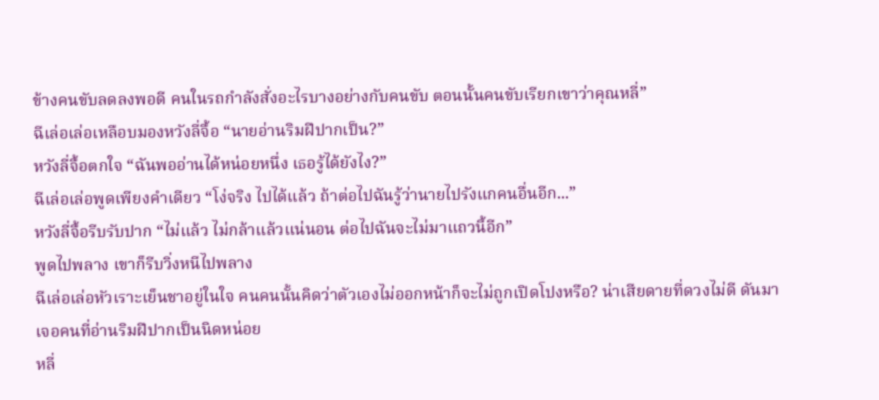ข้างคนขับลดลงพอดี คนในรถกำลังสั่งอะไรบางอย่างกับคนขับ ตอนนั้นคนขับเรียกเขาว่าคุณหลี่”
ฉีเล่อเล่อเหลือบมองหวังลี่จื้อ “นายอ่านริมฝีปากเป็น?”
หวังลี่จื้อตกใจ “ฉันพออ่านได้หน่อยหนึ่ง เธอรู้ได้ยังไง?”
ฉีเล่อเล่อพูดเพียงคำเดียว “โง่จริง ไปได้แล้ว ถ้าต่อไปฉันรู้ว่านายไปรังแกคนอื่นอีก...”
หวังลี่จื้อรีบรับปาก “ไม่แล้ว ไม่กล้าแล้วแน่นอน ต่อไปฉันจะไม่มาแถวนี้อีก”
พูดไปพลาง เขาก็รีบวิ่งหนีไปพลาง
ฉีเล่อเล่อหัวเราะเย็นชาอยู่ในใจ คนคนนั้นคิดว่าตัวเองไม่ออกหน้าก็จะไม่ถูกเปิดโปงหรือ? น่าเสียดายที่ดวงไม่ดี ดันมาเจอคนที่อ่านริมฝีปากเป็นนิดหน่อย
หลี่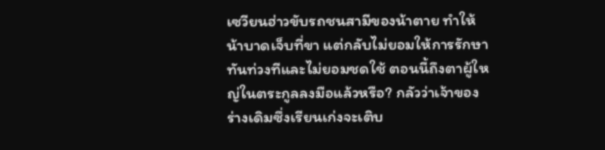เซวียนฮ่าวขับรถชนสามีของน้าตาย ทำให้น้าบาดเจ็บที่ขา แต่กลับไม่ยอมให้การรักษาทันท่วงทีและไม่ยอมชดใช้ ตอนนี้ถึงตาผู้ใหญ่ในตระกูลลงมือแล้วหรือ? กลัวว่าเจ้าของร่างเดิมซึ่งเรียนเก่งจะเติบ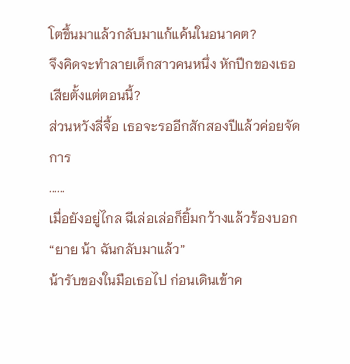โตขึ้นมาแล้วกลับมาแก้แค้นในอนาคต?
จึงคิดจะทำลายเด็กสาวคนหนึ่ง หักปีกของเธอเสียตั้งแต่ตอนนี้?
ส่วนหวังลี่จื้อ เธอจะรออีกสักสองปีแล้วค่อยจัดการ
......
เมื่อยังอยู่ไกล ฉีเล่อเล่อก็ยิ้มกว้างแล้วร้องบอก “ยาย น้า ฉันกลับมาแล้ว”
น้ารับของในมือเธอไป ก่อนเดินเข้าค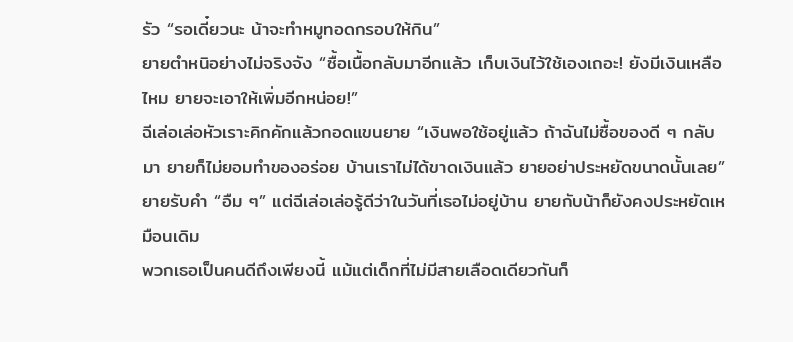รัว “รอเดี๋ยวนะ น้าจะทำหมูทอดกรอบให้กิน”
ยายตำหนิอย่างไม่จริงจัง “ซื้อเนื้อกลับมาอีกแล้ว เก็บเงินไว้ใช้เองเถอะ! ยังมีเงินเหลือไหม ยายจะเอาให้เพิ่มอีกหน่อย!”
ฉีเล่อเล่อหัวเราะคิกคักแล้วกอดแขนยาย “เงินพอใช้อยู่แล้ว ถ้าฉันไม่ซื้อของดี ๆ กลับมา ยายก็ไม่ยอมทำของอร่อย บ้านเราไม่ได้ขาดเงินแล้ว ยายอย่าประหยัดขนาดนั้นเลย”
ยายรับคำ “อืม ๆ” แต่ฉีเล่อเล่อรู้ดีว่าในวันที่เธอไม่อยู่บ้าน ยายกับน้าก็ยังคงประหยัดเหมือนเดิม
พวกเธอเป็นคนดีถึงเพียงนี้ แม้แต่เด็กที่ไม่มีสายเลือดเดียวกันก็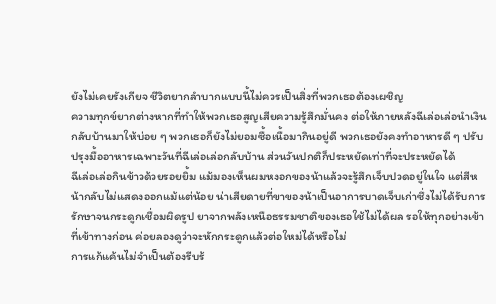ยังไม่เคยรังเกียจ ชีวิตยากลำบากแบบนี้ไม่ควรเป็นสิ่งที่พวกเธอต้องเผชิญ
ความทุกข์ยากต่างหากที่ทำให้พวกเธอสูญเสียความรู้สึกมั่นคง ต่อให้ภายหลังฉีเล่อเล่อนำเงินกลับบ้านมาให้บ่อย ๆ พวกเธอก็ยังไม่ยอมซื้อเนื้อมากินอยู่ดี พวกเธอยังคงทำอาหารดี ๆ ปรับปรุงมื้ออาหารเฉพาะวันที่ฉีเล่อเล่อกลับบ้าน ส่วนวันปกติก็ประหยัดเท่าที่จะประหยัดได้
ฉีเล่อเล่อกินข้าวด้วยรอยยิ้ม แม้มองเห็นผมหงอกของน้าแล้วจะรู้สึกเจ็บปวดอยู่ในใจ แต่สีหน้ากลับไม่แสดงออกแม้แต่น้อย น่าเสียดายที่ขาของน้าเป็นอาการบาดเจ็บเก่าซึ่งไม่ได้รับการรักษาจนกระดูกเชื่อมผิดรูป ยาจากพลังเหนือธรรมชาติของเธอใช้ไม่ได้ผล รอให้ทุกอย่างเข้าที่เข้าทางก่อน ค่อยลองดูว่าจะหักกระดูกแล้วต่อใหม่ได้หรือไม่
การแก้แค้นไม่จำเป็นต้องรีบร้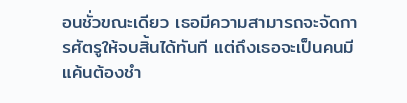อนชั่วขณะเดียว เธอมีความสามารถจะจัดการศัตรูให้จบสิ้นได้ทันที แต่ถึงเธอจะเป็นคนมีแค้นต้องชำ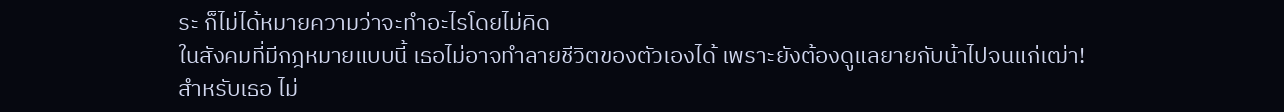ระ ก็ไม่ได้หมายความว่าจะทำอะไรโดยไม่คิด
ในสังคมที่มีกฎหมายแบบนี้ เธอไม่อาจทำลายชีวิตของตัวเองได้ เพราะยังต้องดูแลยายกับน้าไปจนแก่เฒ่า!
สำหรับเธอ ไม่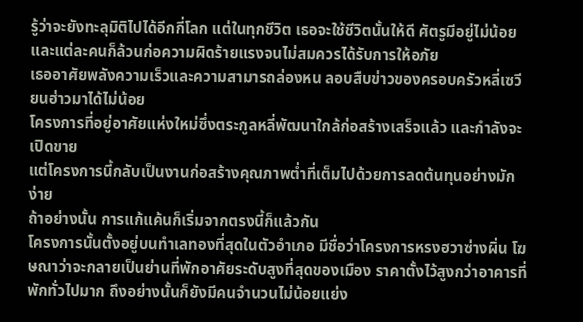รู้ว่าจะยังทะลุมิติไปได้อีกกี่โลก แต่ในทุกชีวิต เธอจะใช้ชีวิตนั้นให้ดี ศัตรูมีอยู่ไม่น้อย และแต่ละคนก็ล้วนก่อความผิดร้ายแรงจนไม่สมควรได้รับการให้อภัย
เธออาศัยพลังความเร็วและความสามารถล่องหน ลอบสืบข่าวของครอบครัวหลี่เซวียนฮ่าวมาได้ไม่น้อย
โครงการที่อยู่อาศัยแห่งใหม่ซึ่งตระกูลหลี่พัฒนาใกล้ก่อสร้างเสร็จแล้ว และกำลังจะเปิดขาย
แต่โครงการนี้กลับเป็นงานก่อสร้างคุณภาพต่ำที่เต็มไปด้วยการลดต้นทุนอย่างมักง่าย
ถ้าอย่างนั้น การแก้แค้นก็เริ่มจากตรงนี้ก็แล้วกัน
โครงการนั้นตั้งอยู่บนทำเลทองที่สุดในตัวอำเภอ มีชื่อว่าโครงการหรงฮวาซ่างผิ่น โฆษณาว่าจะกลายเป็นย่านที่พักอาศัยระดับสูงที่สุดของเมือง ราคาตั้งไว้สูงกว่าอาคารที่พักทั่วไปมาก ถึงอย่างนั้นก็ยังมีคนจำนวนไม่น้อยแย่ง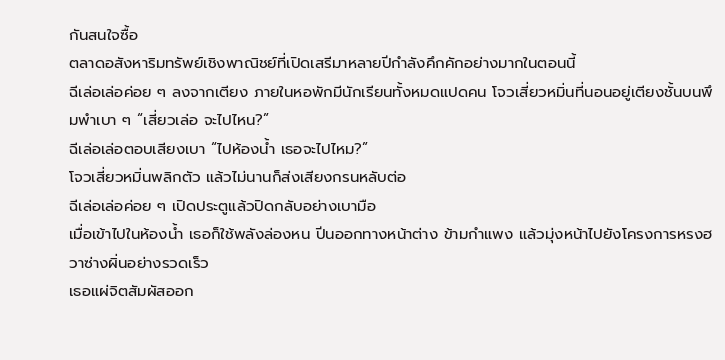กันสนใจซื้อ
ตลาดอสังหาริมทรัพย์เชิงพาณิชย์ที่เปิดเสรีมาหลายปีกำลังคึกคักอย่างมากในตอนนี้
ฉีเล่อเล่อค่อย ๆ ลงจากเตียง ภายในหอพักมีนักเรียนทั้งหมดแปดคน โจวเสี่ยวหมิ่นที่นอนอยู่เตียงชั้นบนพึมพำเบา ๆ “เสี่ยวเล่อ จะไปไหน?”
ฉีเล่อเล่อตอบเสียงเบา “ไปห้องน้ำ เธอจะไปไหม?”
โจวเสี่ยวหมิ่นพลิกตัว แล้วไม่นานก็ส่งเสียงกรนหลับต่อ
ฉีเล่อเล่อค่อย ๆ เปิดประตูแล้วปิดกลับอย่างเบามือ
เมื่อเข้าไปในห้องน้ำ เธอก็ใช้พลังล่องหน ปีนออกทางหน้าต่าง ข้ามกำแพง แล้วมุ่งหน้าไปยังโครงการหรงฮวาซ่างผิ่นอย่างรวดเร็ว
เธอแผ่จิตสัมผัสออก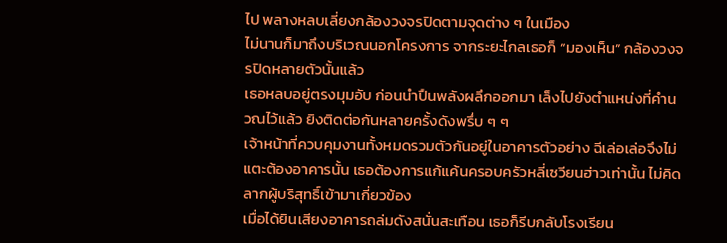ไป พลางหลบเลี่ยงกล้องวงจรปิดตามจุดต่าง ๆ ในเมือง
ไม่นานก็มาถึงบริเวณนอกโครงการ จากระยะไกลเธอก็ “มองเห็น” กล้องวงจรปิดหลายตัวนั้นแล้ว
เธอหลบอยู่ตรงมุมอับ ก่อนนำปืนพลังผลึกออกมา เล็งไปยังตำแหน่งที่คำนวณไว้แล้ว ยิงติดต่อกันหลายครั้งดังพรึ่บ ๆ ๆ
เจ้าหน้าที่ควบคุมงานทั้งหมดรวมตัวกันอยู่ในอาคารตัวอย่าง ฉีเล่อเล่อจึงไม่แตะต้องอาคารนั้น เธอต้องการแก้แค้นครอบครัวหลี่เซวียนฮ่าวเท่านั้น ไม่คิดลากผู้บริสุทธิ์เข้ามาเกี่ยวข้อง
เมื่อได้ยินเสียงอาคารถล่มดังสนั่นสะเทือน เธอก็รีบกลับโรงเรียน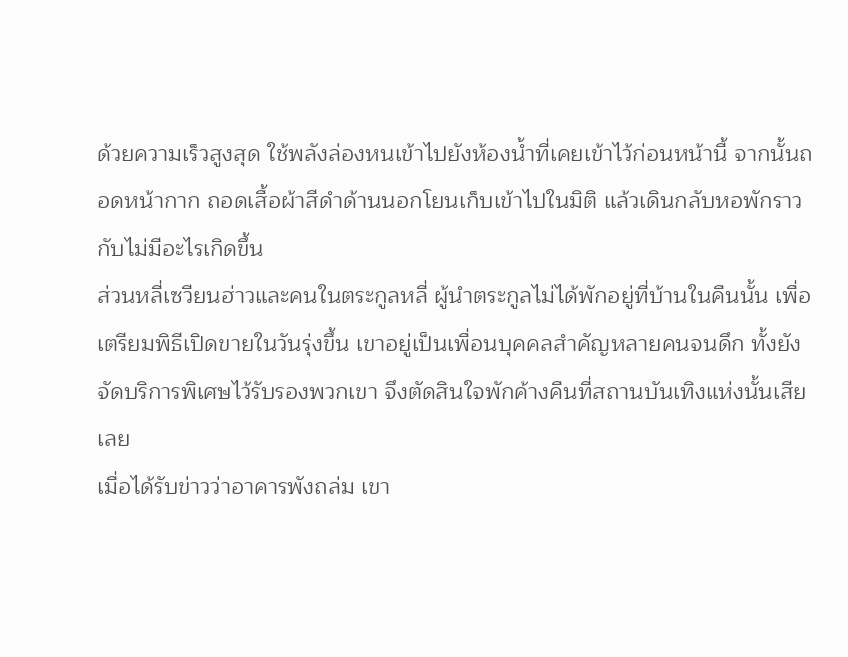ด้วยความเร็วสูงสุด ใช้พลังล่องหนเข้าไปยังห้องน้ำที่เคยเข้าไว้ก่อนหน้านี้ จากนั้นถอดหน้ากาก ถอดเสื้อผ้าสีดำด้านนอกโยนเก็บเข้าไปในมิติ แล้วเดินกลับหอพักราวกับไม่มีอะไรเกิดขึ้น
ส่วนหลี่เซวียนฮ่าวและคนในตระกูลหลี่ ผู้นำตระกูลไม่ได้พักอยู่ที่บ้านในคืนนั้น เพื่อเตรียมพิธีเปิดขายในวันรุ่งขึ้น เขาอยู่เป็นเพื่อนบุคคลสำคัญหลายคนจนดึก ทั้งยังจัดบริการพิเศษไว้รับรองพวกเขา จึงตัดสินใจพักค้างคืนที่สถานบันเทิงแห่งนั้นเสียเลย
เมื่อได้รับข่าวว่าอาคารพังถล่ม เขา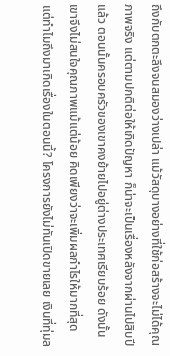ถึงกับตกตะลึงจนสมองว่างเปล่า แม้วัสดุบางอย่างที่ใช้ก่อสร้างจะไม่ได้คุณภาพจริง แต่ตามปกติต่อให้เกิดปัญหา ก็น่าจะเป็นเรื่องหลังจากผ่านไปสิบปีแล้ว ตอนนั้นครอบครัวของเขาคงย้ายไปอยู่ต่างประเทศเรียบร้อย ดังนั้นเขาจึงไม่สนใจคุณภาพแม้แต่น้อย คิดเพียงว่าจะเพิ่มผลกำไรให้มากที่สุด
แต่ทำไมถึงมาเกิดเรื่องในตอนนี้? โครงการยังไม่ทันเปิดขายเลย เงินที่ทุ่มล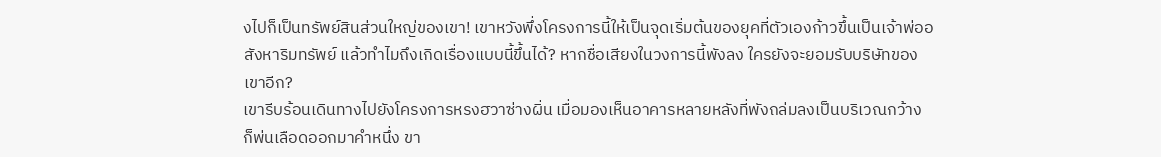งไปก็เป็นทรัพย์สินส่วนใหญ่ของเขา! เขาหวังพึ่งโครงการนี้ให้เป็นจุดเริ่มต้นของยุคที่ตัวเองก้าวขึ้นเป็นเจ้าพ่ออสังหาริมทรัพย์ แล้วทำไมถึงเกิดเรื่องแบบนี้ขึ้นได้? หากชื่อเสียงในวงการนี้พังลง ใครยังจะยอมรับบริษัทของเขาอีก?
เขารีบร้อนเดินทางไปยังโครงการหรงฮวาซ่างผิ่น เมื่อมองเห็นอาคารหลายหลังที่พังถล่มลงเป็นบริเวณกว้าง ก็พ่นเลือดออกมาคำหนึ่ง ขา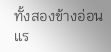ทั้งสองข้างอ่อนแร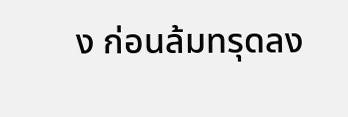ง ก่อนล้มทรุดลง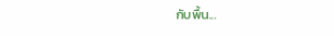กับพื้น...